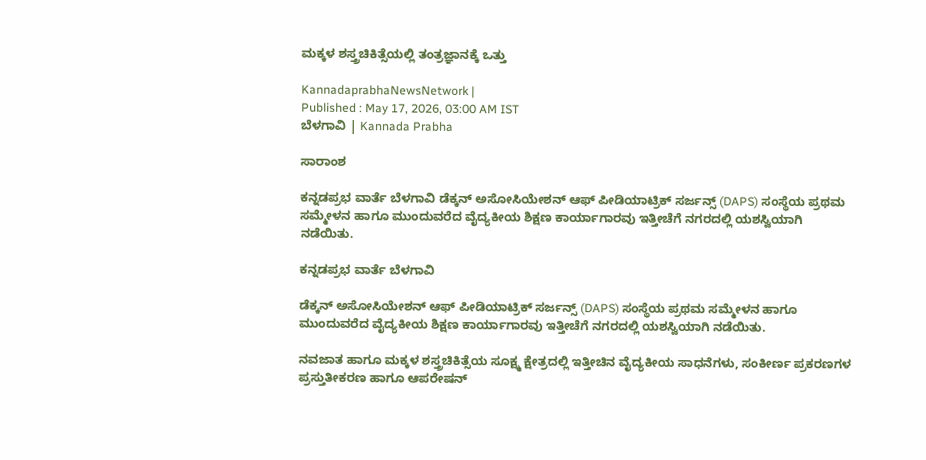ಮಕ್ಕಳ ಶಸ್ತ್ರಚಿಕಿತ್ಸೆಯಲ್ಲಿ ತಂತ್ರಜ್ಞಾನಕ್ಕೆ ಒತ್ತು

KannadaprabhaNewsNetwork |
Published : May 17, 2026, 03:00 AM IST
ಬೆಳಗಾವಿ | Kannada Prabha

ಸಾರಾಂಶ

ಕನ್ನಡಪ್ರಭ ವಾರ್ತೆ ಬೆಳಗಾವಿ ಡೆಕ್ಕನ್ ಅಸೋಸಿಯೇಶನ್ ಆಫ್ ಪೀಡಿಯಾಟ್ರಿಕ್ ಸರ್ಜನ್ಸ್ (DAPS) ಸಂಸ್ಥೆಯ ಪ್ರಥಮ ಸಮ್ಮೇಳನ ಹಾಗೂ ಮುಂದುವರೆದ ವೈದ್ಯಕೀಯ ಶಿಕ್ಷಣ ಕಾರ್ಯಾಗಾರವು ಇತ್ತೀಚೆಗೆ ನಗರದಲ್ಲಿ ಯಶಸ್ವಿಯಾಗಿ ನಡೆಯಿತು.

ಕನ್ನಡಪ್ರಭ ವಾರ್ತೆ ಬೆಳಗಾವಿ

ಡೆಕ್ಕನ್ ಅಸೋಸಿಯೇಶನ್ ಆಫ್ ಪೀಡಿಯಾಟ್ರಿಕ್ ಸರ್ಜನ್ಸ್ (DAPS) ಸಂಸ್ಥೆಯ ಪ್ರಥಮ ಸಮ್ಮೇಳನ ಹಾಗೂ ಮುಂದುವರೆದ ವೈದ್ಯಕೀಯ ಶಿಕ್ಷಣ ಕಾರ್ಯಾಗಾರವು ಇತ್ತೀಚೆಗೆ ನಗರದಲ್ಲಿ ಯಶಸ್ವಿಯಾಗಿ ನಡೆಯಿತು.

ನವಜಾತ ಹಾಗೂ ಮಕ್ಕಳ ಶಸ್ತ್ರಚಿಕಿತ್ಸೆಯ ಸೂಕ್ಷ್ಮ ಕ್ಷೇತ್ರದಲ್ಲಿ ಇತ್ತೀಚಿನ ವೈದ್ಯಕೀಯ ಸಾಧನೆಗಳು, ಸಂಕೀರ್ಣ ಪ್ರಕರಣಗಳ ಪ್ರಸ್ತುತೀಕರಣ ಹಾಗೂ ಆಪರೇಷನ್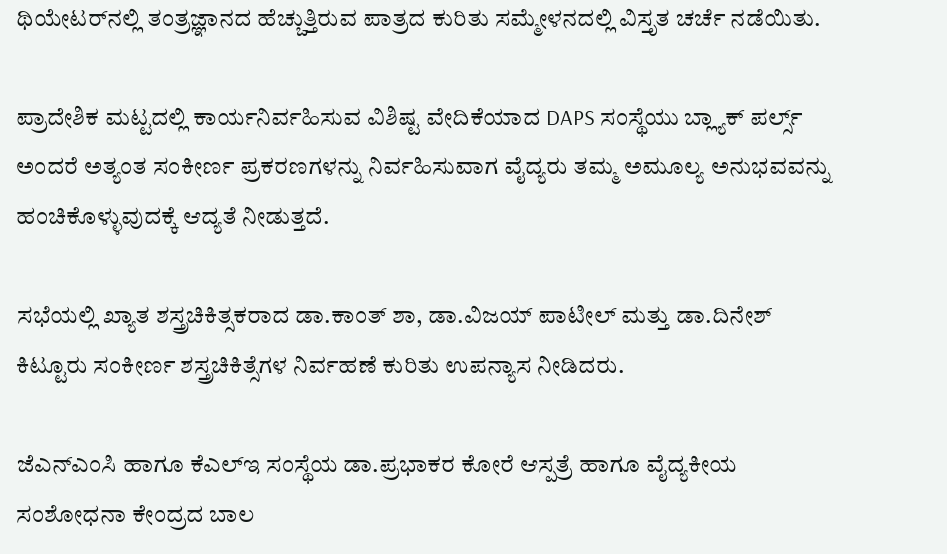ಥಿಯೇಟರ್‌ನಲ್ಲಿ ತಂತ್ರಜ್ಞಾನದ ಹೆಚ್ಚುತ್ತಿರುವ ಪಾತ್ರದ ಕುರಿತು ಸಮ್ಮೇಳನದಲ್ಲಿ ವಿಸ್ತೃತ ಚರ್ಚೆ ನಡೆಯಿತು.

ಪ್ರಾದೇಶಿಕ ಮಟ್ಟದಲ್ಲಿ ಕಾರ್ಯನಿರ್ವಹಿಸುವ ವಿಶಿಷ್ಟ ವೇದಿಕೆಯಾದ DAPS ಸಂಸ್ಥೆಯು ಬ್ಲ್ಯಾಕ್ ಪರ್ಲ್ಸ್ ಅಂದರೆ ಅತ್ಯಂತ ಸಂಕೀರ್ಣ ಪ್ರಕರಣಗಳನ್ನು ನಿರ್ವಹಿಸುವಾಗ ವೈದ್ಯರು ತಮ್ಮ ಅಮೂಲ್ಯ ಅನುಭವವನ್ನು ಹಂಚಿಕೊಳ್ಳುವುದಕ್ಕೆ ಆದ್ಯತೆ ನೀಡುತ್ತದೆ.

ಸಭೆಯಲ್ಲಿ ಖ್ಯಾತ ಶಸ್ತ್ರಚಿಕಿತ್ಸಕರಾದ ಡಾ.ಕಾಂತ್ ಶಾ, ಡಾ.ವಿಜಯ್ ಪಾಟೀಲ್ ಮತ್ತು ಡಾ.ದಿನೇಶ್ ಕಿಟ್ಟೂರು ಸಂಕೀರ್ಣ ಶಸ್ತ್ರಚಿಕಿತ್ಸೆಗಳ ನಿರ್ವಹಣೆ ಕುರಿತು ಉಪನ್ಯಾಸ ನೀಡಿದರು.

ಜೆಎನ್‌ಎಂಸಿ ಹಾಗೂ ಕೆಎಲ್‌ಇ ಸಂಸ್ಥೆಯ ಡಾ.ಪ್ರಭಾಕರ ಕೋರೆ ಆಸ್ಪತ್ರೆ ಹಾಗೂ ವೈದ್ಯಕೀಯ ಸಂಶೋಧನಾ ಕೇಂದ್ರದ ಬಾಲ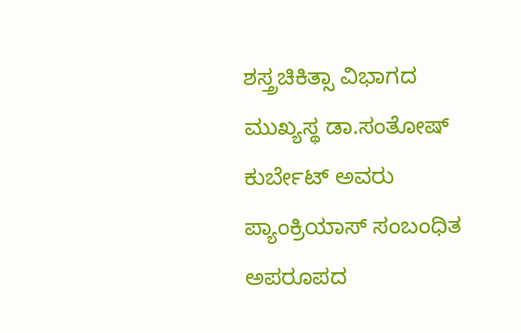ಶಸ್ತ್ರಚಿಕಿತ್ಸಾ ವಿಭಾಗದ ಮುಖ್ಯಸ್ಥ ಡಾ.ಸಂತೋಷ್ ಕುರ್ಬೇಟ್ ಅವರು ಪ್ಯಾಂಕ್ರಿಯಾಸ್ ಸಂಬಂಧಿತ ಅಪರೂಪದ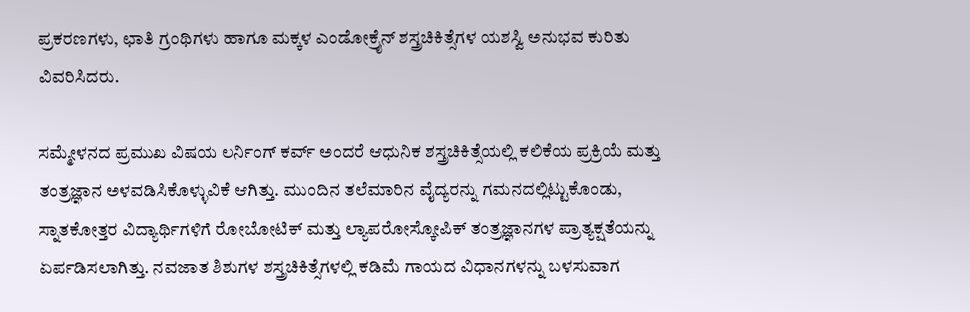ಪ್ರಕರಣಗಳು, ಛಾತಿ ಗ್ರಂಥಿಗಳು ಹಾಗೂ ಮಕ್ಕಳ ಎಂಡೋಕ್ರೈನ್ ಶಸ್ತ್ರಚಿಕಿತ್ಸೆಗಳ ಯಶಸ್ವಿ ಅನುಭವ ಕುರಿತು ವಿವರಿಸಿದರು.

ಸಮ್ಮೇಳನದ ಪ್ರಮುಖ ವಿಷಯ ಲರ್ನಿಂಗ್ ಕರ್ವ್ ಅಂದರೆ ಆಧುನಿಕ ಶಸ್ತ್ರಚಿಕಿತ್ಸೆಯಲ್ಲಿ ಕಲಿಕೆಯ ಪ್ರಕ್ರಿಯೆ ಮತ್ತು ತಂತ್ರಜ್ಞಾನ ಅಳವಡಿಸಿಕೊಳ್ಳುವಿಕೆ ಆಗಿತ್ತು. ಮುಂದಿನ ತಲೆಮಾರಿನ ವೈದ್ಯರನ್ನು ಗಮನದಲ್ಲಿಟ್ಟುಕೊಂಡು, ಸ್ನಾತಕೋತ್ತರ ವಿದ್ಯಾರ್ಥಿಗಳಿಗೆ ರೋಬೋಟಿಕ್ ಮತ್ತು ಲ್ಯಾಪರೋಸ್ಕೋಪಿಕ್ ತಂತ್ರಜ್ಞಾನಗಳ ಪ್ರಾತ್ಯಕ್ಷತೆಯನ್ನು ಏರ್ಪಡಿಸಲಾಗಿತ್ತು. ನವಜಾತ ಶಿಶುಗಳ ಶಸ್ತ್ರಚಿಕಿತ್ಸೆಗಳಲ್ಲಿ ಕಡಿಮೆ ಗಾಯದ ವಿಧಾನಗಳನ್ನು ಬಳಸುವಾಗ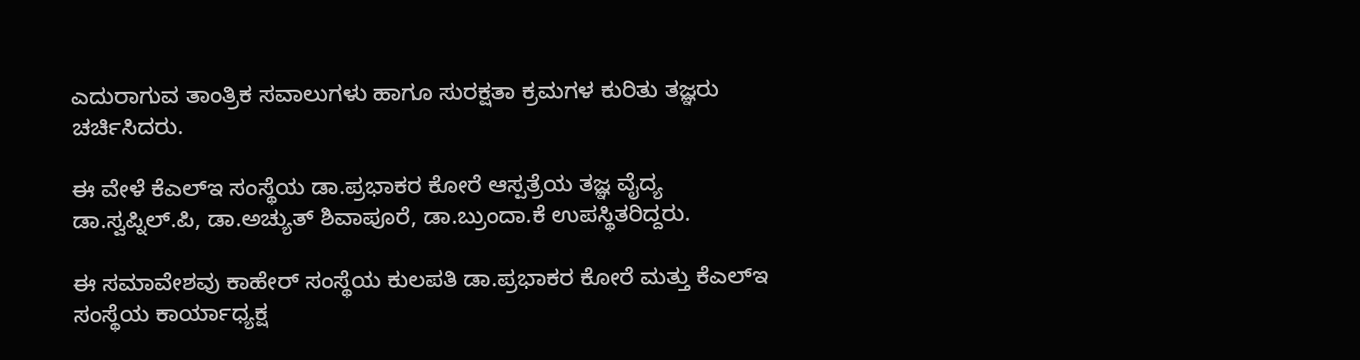ಎದುರಾಗುವ ತಾಂತ್ರಿಕ ಸವಾಲುಗಳು ಹಾಗೂ ಸುರಕ್ಷತಾ ಕ್ರಮಗಳ ಕುರಿತು ತಜ್ಞರು ಚರ್ಚಿಸಿದರು.

ಈ ವೇಳೆ ಕೆಎಲ್‌ಇ ಸಂಸ್ಥೆಯ ಡಾ.ಪ್ರಭಾಕರ ಕೋರೆ ಆಸ್ಪತ್ರೆಯ ತಜ್ಞ ವೈದ್ಯ ಡಾ.ಸ್ವಪ್ನಿಲ್.ಪಿ, ಡಾ.ಅಚ್ಯುತ್ ಶಿವಾಪೂರೆ, ಡಾ.ಬ್ರುಂದಾ.ಕೆ ಉಪಸ್ಥಿತರಿದ್ದರು.

ಈ ಸಮಾವೇಶವು ಕಾಹೇರ್ ಸಂಸ್ಥೆಯ ಕುಲಪತಿ ಡಾ.ಪ್ರಭಾಕರ ಕೋರೆ ಮತ್ತು ಕೆಎಲ್‌ಇ ಸಂಸ್ಥೆಯ ಕಾರ್ಯಾಧ್ಯಕ್ಷ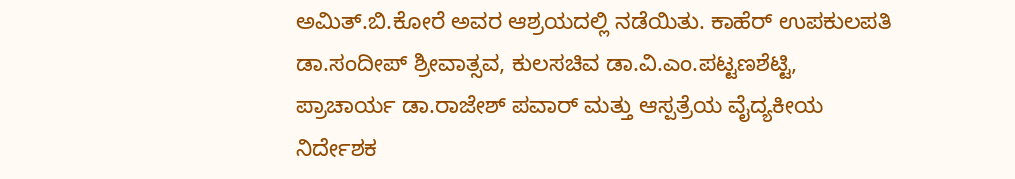ಅಮಿತ್.ಬಿ.ಕೋರೆ ಅವರ ಆಶ್ರಯದಲ್ಲಿ ನಡೆಯಿತು. ಕಾಹೆರ್‌ ಉಪಕುಲಪತಿ ಡಾ.ಸಂದೀಪ್ ಶ್ರೀವಾತ್ಸವ, ಕುಲಸಚಿವ ಡಾ.ವಿ.ಎಂ.ಪಟ್ಟಣಶೆಟ್ಟಿ, ಪ್ರಾಚಾರ್ಯ ಡಾ.ರಾಜೇಶ್ ಪವಾರ್ ಮತ್ತು ಆಸ್ಪತ್ರೆಯ ವೈದ್ಯಕೀಯ ನಿರ್ದೇಶಕ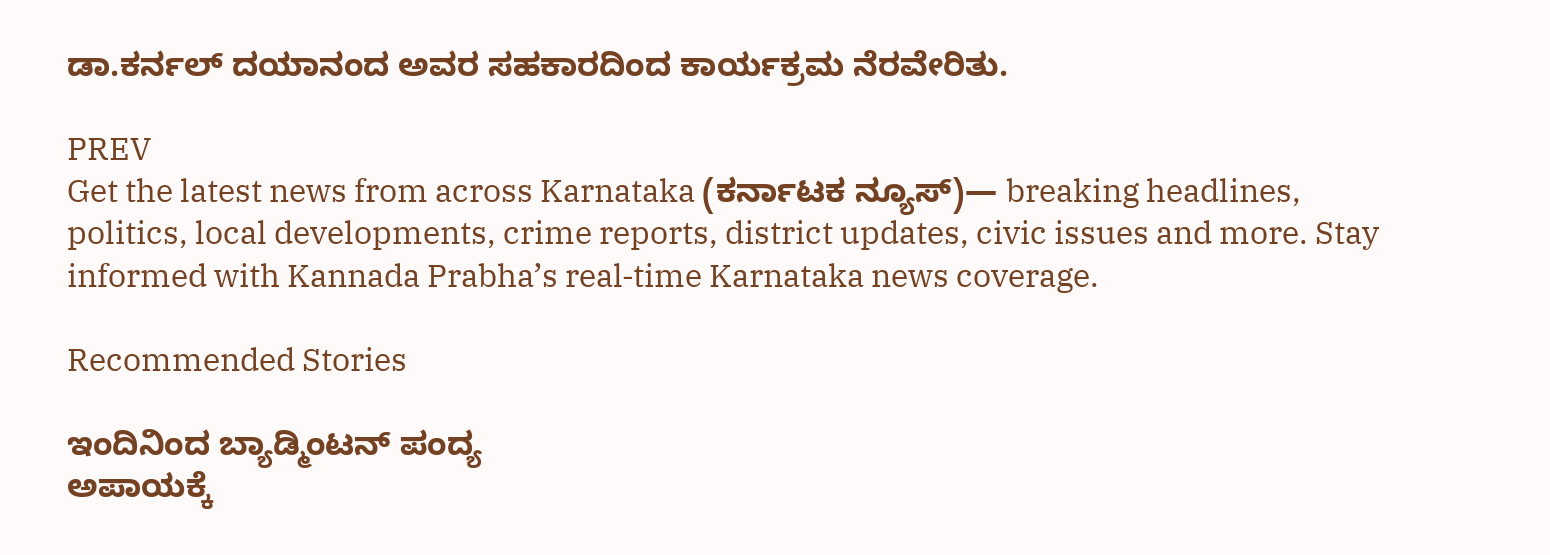ಡಾ.ಕರ್ನಲ್ ದಯಾನಂದ ಅವರ ಸಹಕಾರದಿಂದ ಕಾರ್ಯಕ್ರಮ ನೆರವೇರಿತು.

PREV
Get the latest news from across Karnataka (ಕರ್ನಾಟಕ ನ್ಯೂಸ್)— breaking headlines, politics, local developments, crime reports, district updates, civic issues and more. Stay informed with Kannada Prabha’s real‑time Karnataka news coverage.

Recommended Stories

ಇಂದಿನಿಂದ ಬ್ಯಾಡ್ಮಿಂಟನ್‌ ಪಂದ್ಯ
ಅಪಾಯಕ್ಕೆ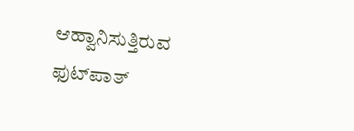ಆಹ್ವಾನಿಸುತ್ತಿರುವ ಫುಟ್‌ಪಾತ್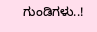ಗುಂಡಿಗಳು..!